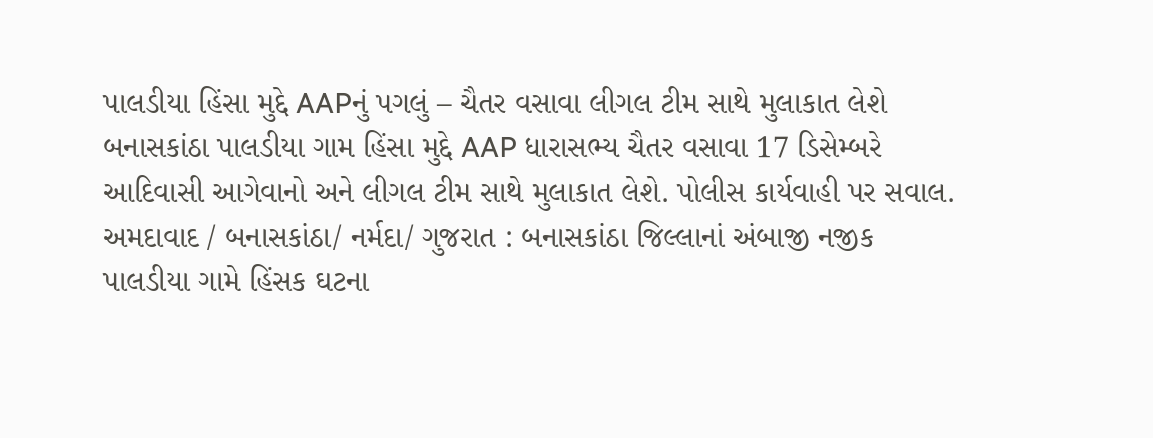પાલડીયા હિંસા મુદ્દે AAPનું પગલું – ચૈતર વસાવા લીગલ ટીમ સાથે મુલાકાત લેશે
બનાસકાંઠા પાલડીયા ગામ હિંસા મુદ્દે AAP ધારાસભ્ય ચૈતર વસાવા 17 ડિસેમ્બરે આદિવાસી આગેવાનો અને લીગલ ટીમ સાથે મુલાકાત લેશે. પોલીસ કાર્યવાહી પર સવાલ.
અમદાવાદ / બનાસકાંઠા/ નર્મદા/ ગુજરાત : બનાસકાંઠા જિલ્લાનાં અંબાજી નજીક પાલડીયા ગામે હિંસક ઘટના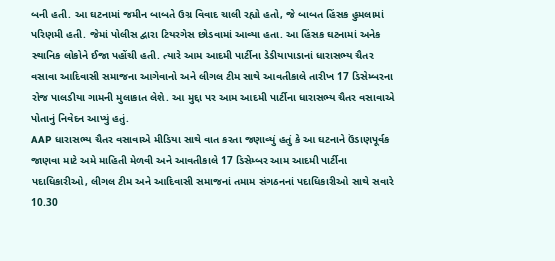બની હતી. આ ઘટનામાં જમીન બાબતે ઉગ્ર વિવાદ ચાલી રહ્યો હતો, જે બાબત હિંસક હુમલામાં પરિણમી હતી. જેમાં પોલીસ દ્વારા ટિયરગેસ છોડવામાં આવ્યા હતા. આ હિંસક ઘટનામાં અનેક સ્થાનિક લોકોને ઈજા પહોંચી હતી. ત્યારે આમ આદમી પાર્ટીના ડેડીયાપાડાનાં ધારાસભ્ય ચૈતર વસાવા આદિવાસી સમાજના આગેવાનો અને લીગલ ટીમ સાથે આવતીકાલે તારીખ 17 ડિસેમ્બરના રોજ પાલડીયા ગામની મુલાકાત લેશે. આ મુદ્દા પર આમ આદમી પાર્ટીના ધારાસભ્ય ચૈતર વસાવાએ પોતાનું નિવેદન આપ્યું હતું.
AAP ધારાસભ્ય ચૈતર વસાવાએ મીડિયા સાથે વાત કરતા જણાવ્યું હતું કે આ ઘટનાને ઉંડાણપૂર્વક જાણવા માટે અમે માહિતી મેળવી અને આવતીકાલે 17 ડિસેમ્બર આમ આદમી પાર્ટીના પદાધિકારીઓ, લીગલ ટીમ અને આદિવાસી સમાજનાં તમામ સંગઠનનાં પદાધિકારીઓ સાથે સવારે 10.30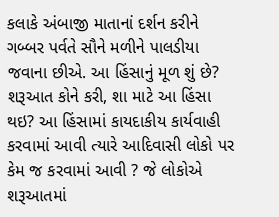કલાકે અંબાજી માતાનાં દર્શન કરીને ગબ્બર પર્વતે સૌને મળીને પાલડીયા જવાના છીએ. આ હિંસાનું મૂળ શું છે? શરૂઆત કોને કરી, શા માટે આ હિંસા થઇ? આ હિંસામાં કાયદાકીય કાર્યવાહી કરવામાં આવી ત્યારે આદિવાસી લોકો પર કેમ જ કરવામાં આવી ? જે લોકોએ શરૂઆતમાં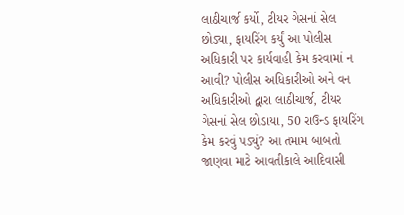લાઠીચાર્જ કર્યો, ટીયર ગેસનાં સેલ છોડ્યા, ફાયરિંગ કર્યું આ પોલીસ અધિકારી પર કાર્યવાહી કેમ કરવામાં ન આવી? પોલીસ અધિકારીઓ અને વન અધિકારીઓ દ્વારા લાઠીચાર્જ, ટીયર ગેસનાં સેલ છોડાયા, 50 રાઉન્ડ ફાયરિંગ કેમ કરવું પડ્યું? આ તમામ બાબતો જાણવા માટે આવતીકાલે આદિવાસી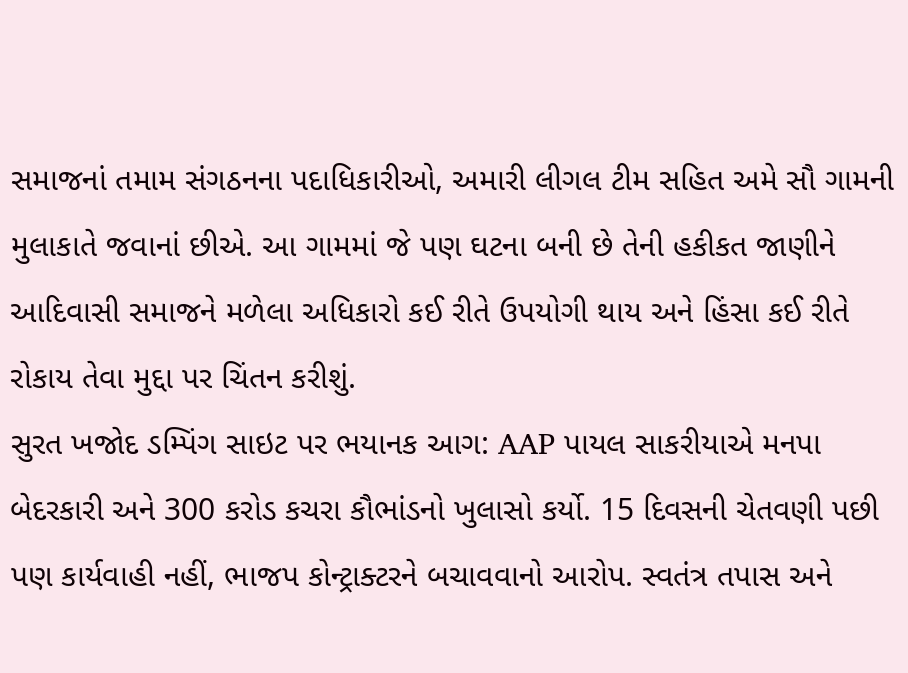સમાજનાં તમામ સંગઠનના પદાધિકારીઓ, અમારી લીગલ ટીમ સહિત અમે સૌ ગામની મુલાકાતે જવાનાં છીએ. આ ગામમાં જે પણ ઘટના બની છે તેની હકીકત જાણીને આદિવાસી સમાજને મળેલા અધિકારો કઈ રીતે ઉપયોગી થાય અને હિંસા કઈ રીતે રોકાય તેવા મુદ્દા પર ચિંતન કરીશું.
સુરત ખજોદ ડમ્પિંગ સાઇટ પર ભયાનક આગ: AAP પાયલ સાકરીયાએ મનપા બેદરકારી અને 300 કરોડ કચરા કૌભાંડનો ખુલાસો કર્યો. 15 દિવસની ચેતવણી પછી પણ કાર્યવાહી નહીં, ભાજપ કોન્ટ્રાક્ટરને બચાવવાનો આરોપ. સ્વતંત્ર તપાસ અને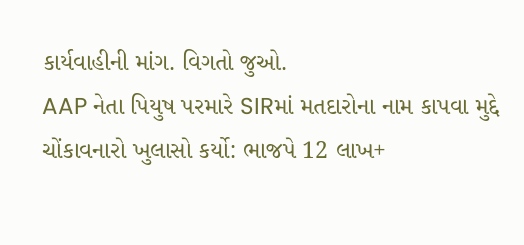કાર્યવાહીની માંગ. વિગતો જુઓ.
AAP નેતા પિયુષ પરમારે SIRમાં મતદારોના નામ કાપવા મુદ્દે ચોંકાવનારો ખુલાસો કર્યો: ભાજપે 12 લાખ+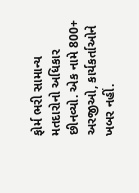ફોર્મ ભરી સામાન્ય મતદારોનો અધિકાર છીનવ્યો. એક નામે 800+ અરજીઓ, કાર્યકર્તાઓને ખબર નહીં.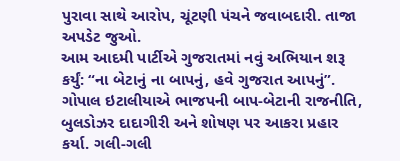પુરાવા સાથે આરોપ, ચૂંટણી પંચને જવાબદારી. તાજા અપડેટ જુઓ.
આમ આદમી પાર્ટીએ ગુજરાતમાં નવું અભિયાન શરૂ કર્યું: “ના બેટાનું ના બાપનું, હવે ગુજરાત આપનું”. ગોપાલ ઇટાલીયાએ ભાજપની બાપ-બેટાની રાજનીતિ, બુલડોઝર દાદાગીરી અને શોષણ પર આકરા પ્રહાર કર્યા. ગલી-ગલી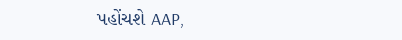પહોંચશે AAP,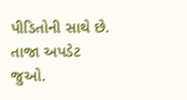પીડિતોની સાથે છે. તાજા અપડેટ જુઓ.